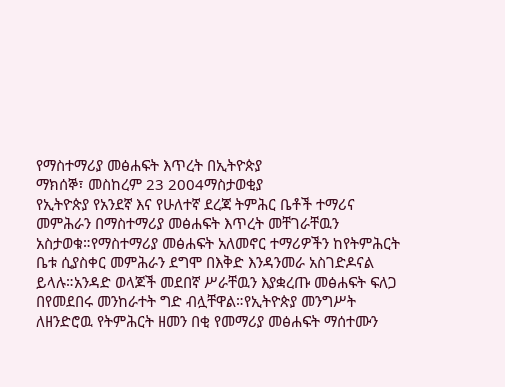የማስተማሪያ መፅሐፍት እጥረት በኢትዮጵያ
ማክሰኞ፣ መስከረም 23 2004ማስታወቂያ
የኢትዮጵያ የአንደኛ እና የሁለተኛ ደረጃ ትምሕር ቤቶች ተማሪና መምሕራን በማስተማሪያ መፅሐፍት እጥረት መቸገራቸዉን አስታወቁ።የማስተማሪያ መፅሐፍት አለመኖር ተማሪዎችን ከየትምሕርት ቤቱ ሲያስቀር መምሕራን ደግሞ በእቅድ እንዳንመራ አስገድዶናል ይላሉ።አንዳድ ወላጆች መደበኛ ሥራቸዉን እያቋረጡ መፅሐፍት ፍለጋ በየመደበሩ መንከራተት ግድ ብሏቸዋል።የኢትዮጵያ መንግሥት ለዘንድሮዉ የትምሕርት ዘመን በቂ የመማሪያ መፅሐፍት ማሰተሙን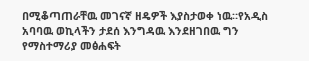በሚቆጣጠራቸዉ መገናኛ ዘዴዎች እያስታወቀ ነዉ።የአዲስ አባባዉ ወኪላችን ታደሰ እንግዳዉ እንደዘገበዉ ግን የማስተማሪያ መፅሐፍት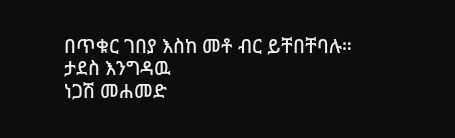በጥቁር ገበያ እስከ መቶ ብር ይቸበቸባሉ።
ታደስ እንግዳዉ
ነጋሽ መሐመድ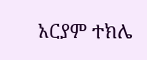አርያም ተክሌ